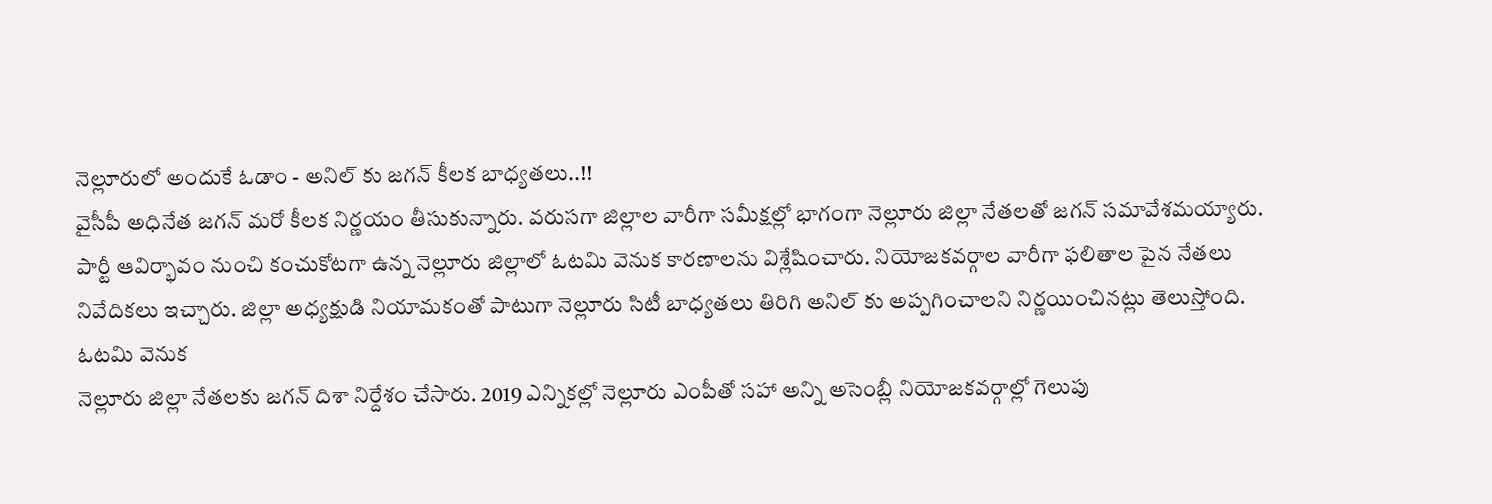నెల్లూరులో అందుకే ఓడాం - అనిల్ కు జగన్ కీలక బాధ్యతలు..!!
వైసీపీ అధినేత జగన్ మరో కీలక నిర్ణయం తీసుకున్నారు. వరుసగా జిల్లాల వారీగా సమీక్షల్లో భాగంగా నెల్లూరు జిల్లా నేతలతో జగన్ సమావేశమయ్యారు. పార్టీ ఆవిర్భావం నుంచి కంచుకోటగా ఉన్న నెల్లూరు జిల్లాలో ఓటమి వెనుక కారణాలను విశ్లేషించారు. నియోజకవర్గాల వారీగా ఫలితాల పైన నేతలు నివేదికలు ఇచ్చారు. జిల్లా అధ్యక్షుడి నియామకంతో పాటుగా నెల్లూరు సిటీ బాధ్యతలు తిరిగి అనిల్ కు అప్పగించాలని నిర్ణయించినట్లు తెలుస్తోంది.
ఓటమి వెనుక
నెల్లూరు జిల్లా నేతలకు జగన్ దిశా నిర్దేశం చేసారు. 2019 ఎన్నికల్లో నెల్లూరు ఎంపీతో సహా అన్ని అసెంబ్లీ నియోజకవర్గాల్లో గెలుపు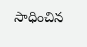సాధించిన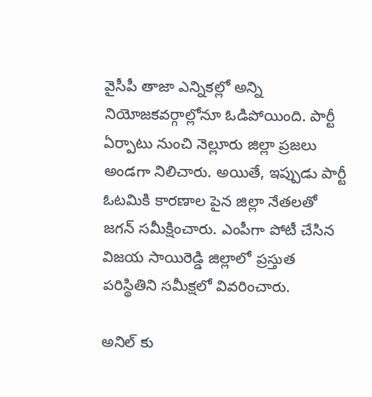వైసీపీ తాజా ఎన్నికల్లో అన్ని నియోజకవర్గాల్లోనూ ఓడిపోయింది. పార్టీ ఏర్పాటు నుంచి నెల్లూరు జిల్లా ప్రజలు అండగా నిలిచారు. అయితే, ఇప్పుడు పార్టీ ఓటమికి కారణాల పైన జిల్లా నేతలతో జగన్ సమీక్షించారు. ఎంపీగా పోటీ చేసిన విజయ సాయిరెడ్డి జిల్లాలో ప్రస్తుత పరిస్థితిని సమీక్షలో వివరించారు.

అనిల్ కు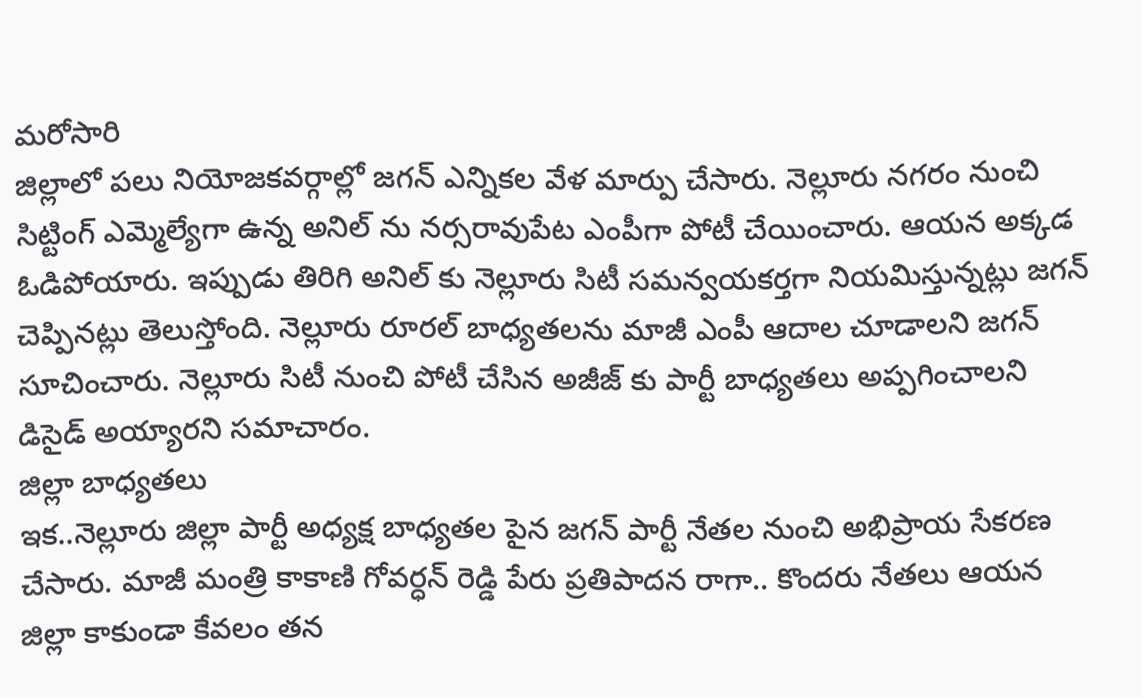మరోసారి
జిల్లాలో పలు నియోజకవర్గాల్లో జగన్ ఎన్నికల వేళ మార్పు చేసారు. నెల్లూరు నగరం నుంచి సిట్టింగ్ ఎమ్మెల్యేగా ఉన్న అనిల్ ను నర్సరావుపేట ఎంపీగా పోటీ చేయించారు. ఆయన అక్కడ ఓడిపోయారు. ఇప్పుడు తిరిగి అనిల్ కు నెల్లూరు సిటీ సమన్వయకర్తగా నియమిస్తున్నట్లు జగన్ చెప్పినట్లు తెలుస్తోంది. నెల్లూరు రూరల్ బాధ్యతలను మాజీ ఎంపీ ఆదాల చూడాలని జగన్ సూచించారు. నెల్లూరు సిటీ నుంచి పోటీ చేసిన అజీజ్ కు పార్టీ బాధ్యతలు అప్పగించాలని డిసైడ్ అయ్యారని సమాచారం.
జిల్లా బాధ్యతలు
ఇక..నెల్లూరు జిల్లా పార్టీ అధ్యక్ష బాధ్యతల పైన జగన్ పార్టీ నేతల నుంచి అభిప్రాయ సేకరణ చేసారు. మాజీ మంత్రి కాకాణి గోవర్ధన్ రెడ్డి పేరు ప్రతిపాదన రాగా.. కొందరు నేతలు ఆయన జిల్లా కాకుండా కేవలం తన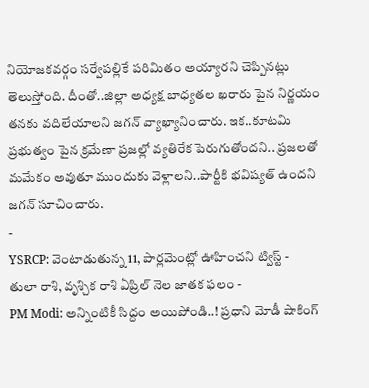నియోజకవర్గం సర్వేపల్లికే పరిమితం అయ్యారని చెప్పినట్లు తెలుస్తోంది. దీంతో..జిల్లా అధ్యక్ష బాధ్యతల ఖరారు పైన నిర్ణయం తనకు వదిలేయాలని జగన్ వ్యాఖ్యానించారు. ఇక..కూటమి ప్రభుత్వం పైన క్రమేణా ప్రజల్లో వ్యతిరేక పెరుగుతోందని.. ప్రజలతో మమేకం అవుతూ ముందుకు వెళ్లాలని..పార్టీకి భవిష్యత్ ఉందని జగన్ సూచించారు.
-
YSRCP: వెంటాడుతున్న 11, పార్లమెంట్లో ఊహించని ట్విస్ట్ -
తులా రాశి, వృశ్చిక రాశి ఏప్రిల్ నెల జాతక ఫలం -
PM Modi: అన్నింటికీ సిద్దం అయిపోండి..! ప్రధాని మోడీ షాకింగ్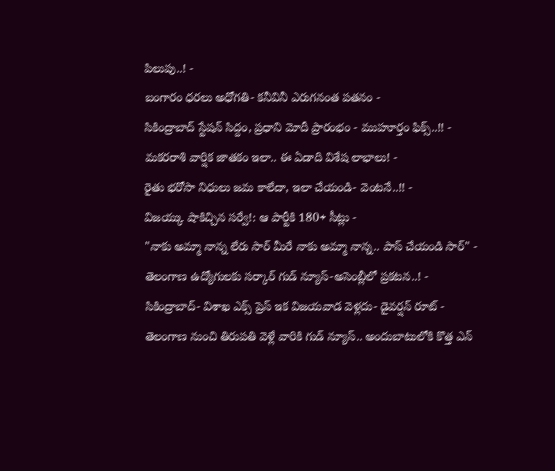పిలుపు..! -
బంగారం ధరలు అధోగతి- కనీవినీ ఎరుగనంత పతనం -
సికింద్రాబాద్ స్టేషన్ సిద్దం, ప్రధాని మోదీ ప్రారంభం - ముహూర్తం ఫిక్స్..!! -
మకరరాశి వార్షిక జాతకం ఇలా.. ఈ ఏడాది విశేష లాభాలు! -
రైతు భరోసా నిధులు జమ కాలేదా, ఇలా చేయండి- వెంటనే..!! -
విజయ్కు షాకిచ్చిన సర్వే!: ఆ పార్టీకి 180+ సీట్లు -
"నాకు అమ్మా నాన్న లేరు సార్ మీరే నాకు అమ్మా నాన్న.. పాస్ చేయండి సార్" -
తెలంగాణ ఉద్యోగులకు సర్కార్ గుడ్ న్యూస్-అసెంబ్లీలో ప్రకటన..! -
సికింద్రాబాద్- విశాఖ ఎక్స్ ప్రెస్ ఇక విజయవాడ వెళ్లదు- డైవర్షన్ రూట్ -
తెలంగాణ నుంచి తిరుపతి వెళ్లే వారికి గుడ్ న్యూస్.. అందుబాటులోకి కొత్త ఎన్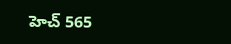హెచ్ 565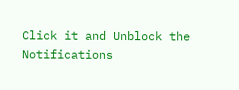Click it and Unblock the Notifications